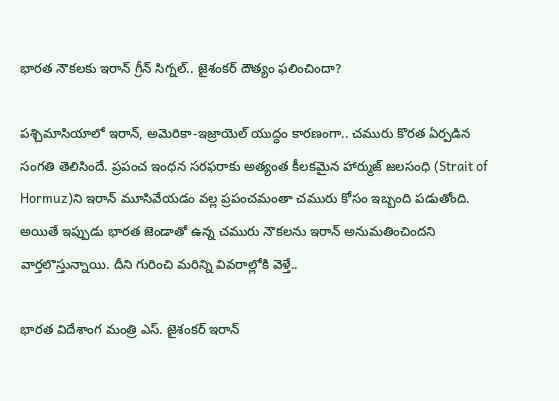భారత నౌకలకు ఇరాన్ గ్రీన్ సిగ్నల్.. జైశంకర్ దౌత్యం ఫలించిందా?

పశ్చిమాసియాలో ఇరాన్, అమెరికా-ఇజ్రాయెల్ యుద్ధం కారణంగా.. చమురు కొరత ఏర్పడిన సంగతి తెలిసిందే. ప్రపంచ ఇంధన సరఫరాకు అత్యంత కీలకమైన హార్ముజ్ జలసంధి (Strait of Hormuz)ని ఇరాన్ మూసివేయడం వల్ల ప్రపంచమంతా చమురు కోసం ఇబ్బంది పడుతోంది. అయితే ఇప్పుడు భారత జెండాతో ఉన్న చమురు నౌకలను ఇరాన్ అనుమతించిందని వార్తలొస్తున్నాయి. దీని గురించి మరిన్ని వివరాల్లోకి వెళ్తే..

భారత విదేశాంగ మంత్రి ఎస్. జైశంకర్ ఇరాన్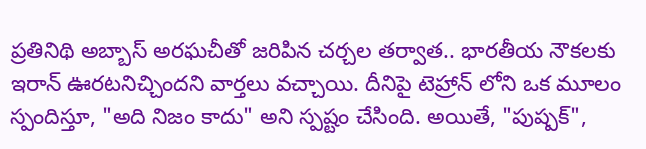ప్రతినిథి అబ్బాస్ అరఘచీతో జరిపిన చర్చల తర్వాత.. భారతీయ నౌకలకు ఇరాన్ ఊరటనిచ్చిందని వార్తలు వచ్చాయి. దీనిపై టెహ్రాన్ లోని ఒక మూలం స్పందిస్తూ, "అది నిజం కాదు" అని స్పష్టం చేసింది. అయితే, "పుష్పక్",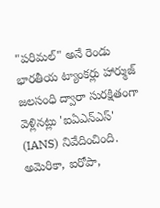"పరిమల్" అనే రెండు భారతీయ ట్యాంకర్లు హార్ముజ్ జలసంధి ద్వారా సురక్షితంగా వెళ్లినట్లు 'ఐఏఎన్ఎస్' (IANS) నివేదించింది. అమెరికా, ఐరోపా,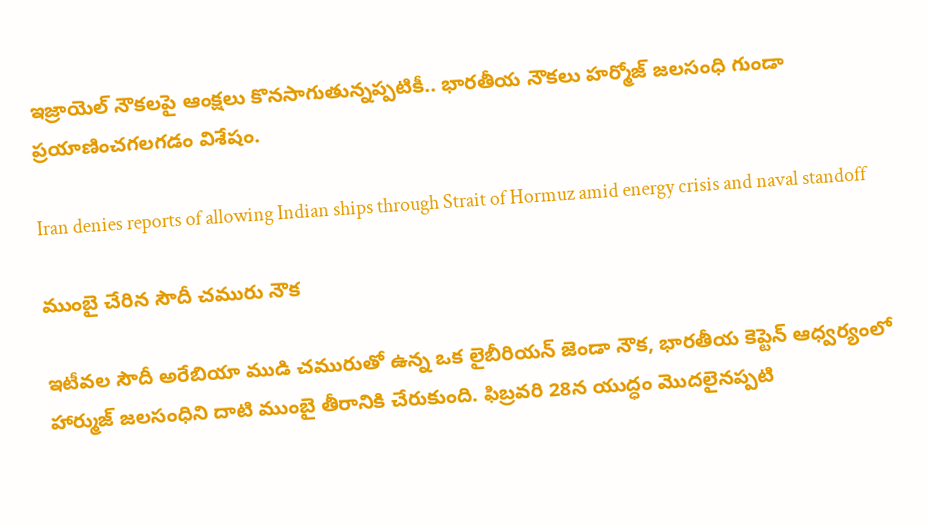ఇజ్రాయెల్ నౌకలపై ఆంక్షలు కొనసాగుతున్నప్పటికీ.. భారతీయ నౌకలు హర్మోజ్ జలసంధి గుండా ప్రయాణించగలగడం విశేషం.

Iran denies reports of allowing Indian ships through Strait of Hormuz amid energy crisis and naval standoff

ముంబై చేరిన సౌదీ చమురు నౌక

ఇటీవల సౌదీ అరేబియా ముడి చమురుతో ఉన్న ఒక లైబీరియన్ జెండా నౌక, భారతీయ కెప్టెన్ ఆధ్వర్యంలో హార్ముజ్ జలసంధిని దాటి ముంబై తీరానికి చేరుకుంది. ఫిబ్రవరి 28న యుద్ధం మొదలైనప్పటి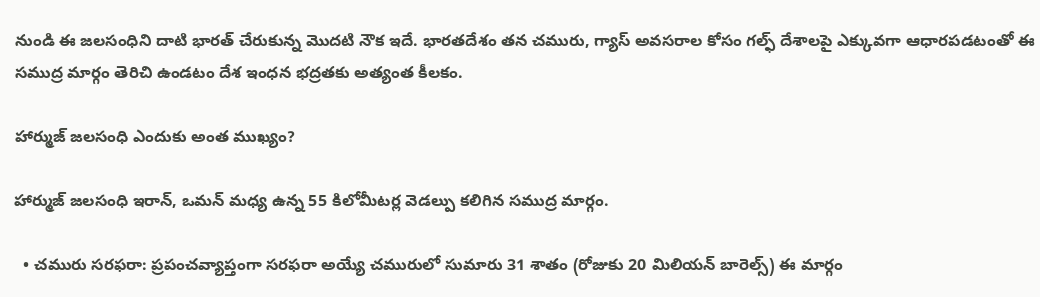నుండి ఈ జలసంధిని దాటి భారత్ చేరుకున్న మొదటి నౌక ఇదే. భారతదేశం తన చమురు, గ్యాస్ అవసరాల కోసం గల్ఫ్ దేశాలపై ఎక్కువగా ఆధారపడటంతో ఈ సముద్ర మార్గం తెరిచి ఉండటం దేశ ఇంధన భద్రతకు అత్యంత కీలకం.

హార్ముజ్ జలసంధి ఎందుకు అంత ముఖ్యం?

హార్ముజ్ జలసంధి ఇరాన్, ఒమన్ మధ్య ఉన్న 55 కిలోమీటర్ల వెడల్పు కలిగిన సముద్ర మార్గం.

  • చమురు సరఫరా: ప్రపంచవ్యాప్తంగా సరఫరా అయ్యే చమురులో సుమారు 31 శాతం (రోజుకు 20 మిలియన్ బారెల్స్) ఈ మార్గం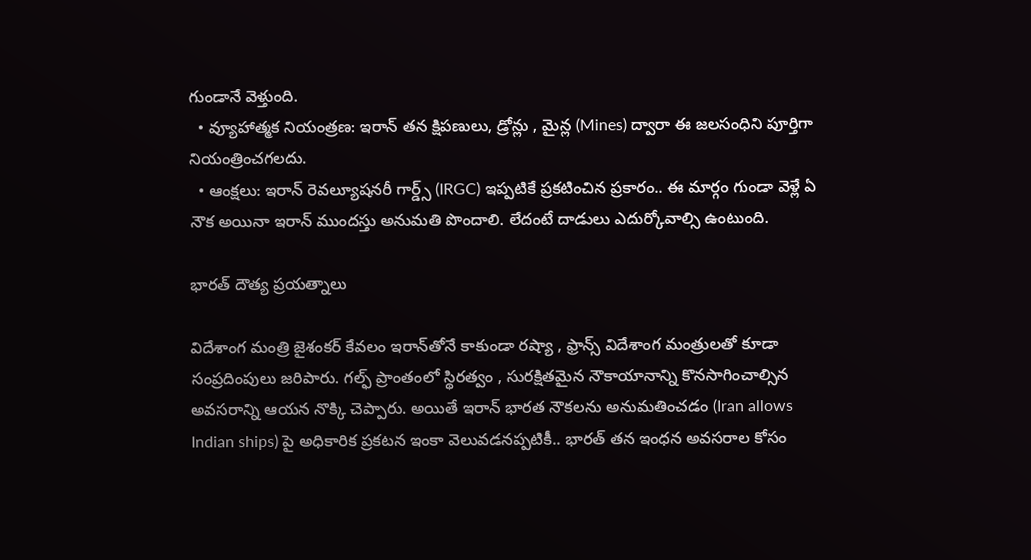గుండానే వెళ్తుంది.
  • వ్యూహాత్మక నియంత్రణ: ఇరాన్ తన క్షిపణులు, డ్రోన్లు , మైన్ల (Mines) ద్వారా ఈ జలసంధిని పూర్తిగా నియంత్రించగలదు.
  • ఆంక్షలు: ఇరాన్ రెవల్యూషనరీ గార్డ్స్ (IRGC) ఇప్పటికే ప్రకటించిన ప్రకారం.. ఈ మార్గం గుండా వెళ్లే ఏ నౌక అయినా ఇరాన్ ముందస్తు అనుమతి పొందాలి. లేదంటే దాడులు ఎదుర్కోవాల్సి ఉంటుంది.

భారత్ దౌత్య ప్రయత్నాలు

విదేశాంగ మంత్రి జైశంకర్ కేవలం ఇరాన్‌తోనే కాకుండా రష్యా , ఫ్రాన్స్ విదేశాంగ మంత్రులతో కూడా సంప్రదింపులు జరిపారు. గల్ఫ్ ప్రాంతంలో స్థిరత్వం , సురక్షితమైన నౌకాయానాన్ని కొనసాగించాల్సిన అవసరాన్ని ఆయన నొక్కి చెప్పారు. అయితే ఇరాన్ భారత నౌకలను అనుమతించడం (Iran allows Indian ships) పై అధికారిక ప్రకటన ఇంకా వెలువడనప్పటికీ.. భారత్ తన ఇంధన అవసరాల కోసం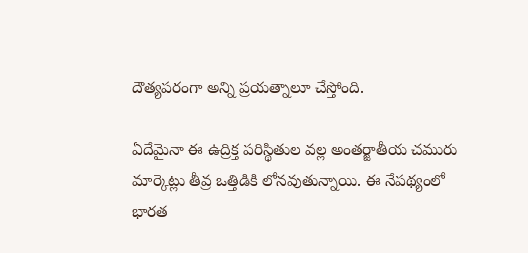దౌత్యపరంగా అన్ని ప్రయత్నాలూ చేస్తోంది.

ఏదేమైనా ఈ ఉద్రిక్త పరిస్థితుల వల్ల అంతర్జాతీయ చమురు మార్కెట్లు తీవ్ర ఒత్తిడికి లోనవుతున్నాయి. ఈ నేపథ్యంలో భారత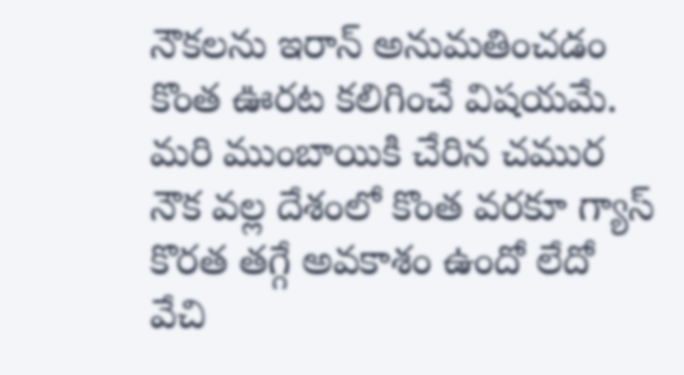నౌకలను ఇరాన్ అనుమతించడం కొంత ఊరట కలిగించే విషయమే. మరి ముంబాయికి చేరిన చముర నౌక వల్ల దేశంలో కొంత వరకూ గ్యాస్ కొరత తగ్గే అవకాశం ఉందో లేదో వేచి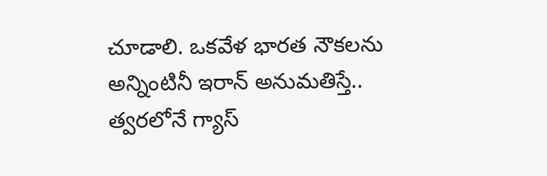చూడాలి. ఒకవేళ భారత నౌకలను అన్నింటినీ ఇరాన్ అనుమతిస్తే.. త్వరలోనే గ్యాస్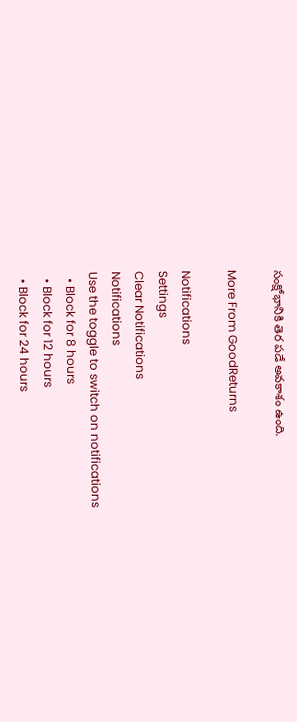సంక్షోభానికి తెర పడే అవకాశం ఉంది.

More From GoodReturns

Notifications
Settings
Clear Notifications
Notifications
Use the toggle to switch on notifications
  • Block for 8 hours
  • Block for 12 hours
  • Block for 24 hours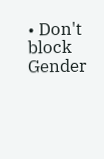• Don't block
Gender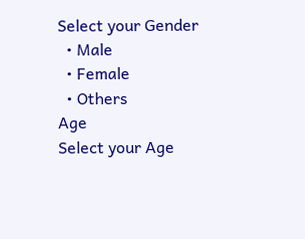Select your Gender
  • Male
  • Female
  • Others
Age
Select your Age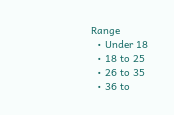Range
  • Under 18
  • 18 to 25
  • 26 to 35
  • 36 to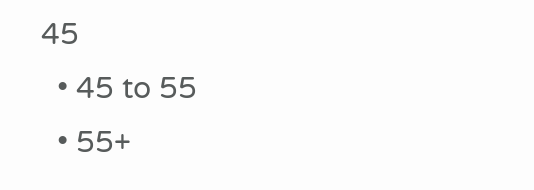45
  • 45 to 55
  • 55+